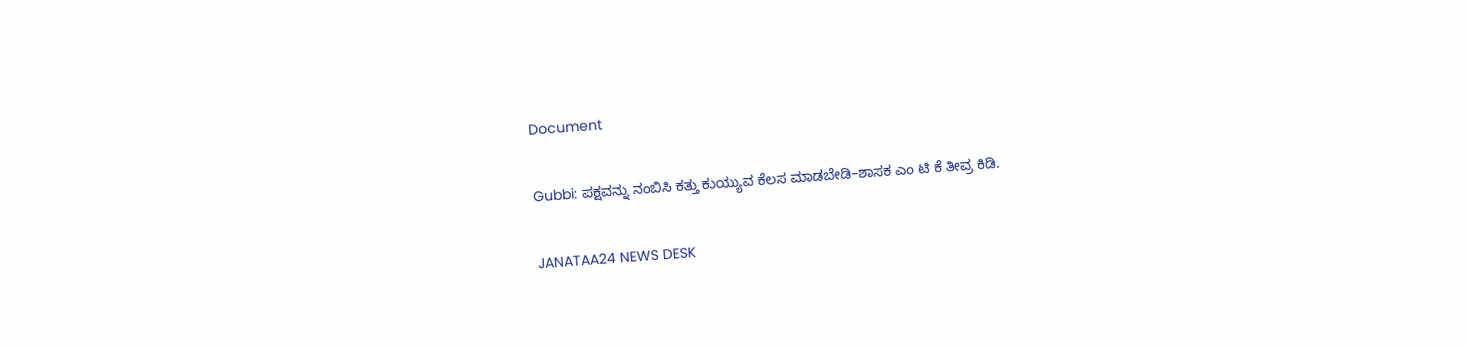Document

Gubbi: ಪಕ್ಷವನ್ನು ನಂಬಿಸಿ ಕತ್ತು ಕುಯ್ಯುವ ಕೆಲಸ ಮಾಡಬೇಡಿ–ಶಾಸಕ ಎಂ ಟಿ ಕೆ ತೀವ್ರ ಕಿಡಿ.

JANATAA24 NEWS DESK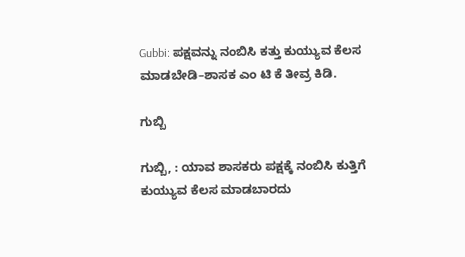Gubbi: ಪಕ್ಷವನ್ನು ನಂಬಿಸಿ ಕತ್ತು ಕುಯ್ಯುವ ಕೆಲಸ ಮಾಡಬೇಡಿ–ಶಾಸಕ ಎಂ ಟಿ ಕೆ ತೀವ್ರ ಕಿಡಿ.

ಗುಬ್ಬಿ

ಗುಬ್ಬಿ, : ಯಾವ ಶಾಸಕರು ಪಕ್ಷಕ್ಕೆ ನಂಬಿಸಿ ಕುತ್ತಿಗೆ ಕುಯ್ಯುವ ಕೆಲಸ ಮಾಡಬಾರದು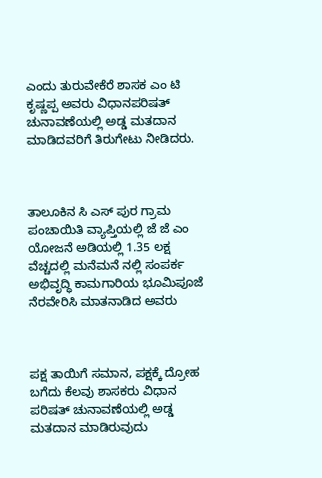ಎಂದು ತುರುವೇಕೆರೆ ಶಾಸಕ ಎಂ ಟಿ ಕೃಷ್ಣಪ್ಪ ಅವರು ವಿಧಾನಪರಿಷತ್ ಚುನಾವಣೆಯಲ್ಲಿ ಅಡ್ಡ ಮತದಾನ ಮಾಡಿದವರಿಗೆ ತಿರುಗೇಟು ನೀಡಿದರು.



ತಾಲೂಕಿನ ಸಿ ಎಸ್ ಪುರ ಗ್ರಾಮ ಪಂಚಾಯಿತಿ ವ್ಯಾಪ್ತಿಯಲ್ಲಿ ಜೆ ಜೆ ಎಂ‌ ಯೋಜನೆ ಅಡಿಯಲ್ಲಿ 1.35 ಲಕ್ಷ ವೆಚ್ಚದಲ್ಲಿ ಮನೆಮನೆ ನಲ್ಲಿ ಸಂಪರ್ಕ ಅಭಿವೃದ್ಧಿ ಕಾಮಗಾರಿಯ ಭೂಮಿಪೂಜೆ ನೆರವೇರಿಸಿ ಮಾತನಾಡಿದ ಅವರು



ಪಕ್ಷ ತಾಯಿಗೆ ಸಮಾನ, ಪಕ್ಷಕ್ಕೆ ದ್ರೋಹ ಬಗೆದು ಕೆಲವು ಶಾಸಕರು ವಿಧಾನ ಪರಿಷತ್ ಚುನಾವಣೆಯಲ್ಲಿ ಅಡ್ಡ ಮತದಾನ ಮಾಡಿರುವುದು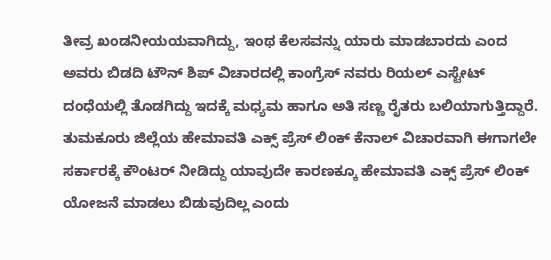ತೀವ್ರ ಖಂಡನೀಯಯವಾಗಿದ್ದು, ಇಂಥ ಕೆಲಸವನ್ನು ಯಾರು ಮಾಡಬಾರದು ಎಂದ ಅವರು ಬಿಡದಿ ಟೌನ್ ಶಿಪ್ ವಿಚಾರದಲ್ಲಿ ಕಾಂಗ್ರೆಸ್ ನವರು ರಿಯಲ್ ಎಸ್ಟೇಟ್ ದಂಧೆಯಲ್ಲಿ ತೊಡಗಿದ್ದು ಇದಕ್ಕೆ ಮಧ್ಯಮ ಹಾಗೂ ಅತಿ ಸಣ್ಣ ರೈತರು ಬಲಿಯಾಗುತ್ತಿದ್ದಾರೆ. ತುಮಕೂರು ಜಿಲ್ಲೆಯ ಹೇಮಾವತಿ ಎಕ್ಸ್ ಪ್ರೆಸ್ ಲಿಂಕ್ ಕೆನಾಲ್ ವಿಚಾರವಾಗಿ ಈಗಾಗಲೇ ಸರ್ಕಾರಕ್ಕೆ ಕೌಂಟರ್ ನೀಡಿದ್ದು ಯಾವುದೇ ಕಾರಣಕ್ಕೂ ಹೇಮಾವತಿ ಎಕ್ಸ್ ಪ್ರೆಸ್ ಲಿಂಕ್ ಯೋಜನೆ ಮಾಡಲು ಬಿಡುವುದಿಲ್ಲ ಎಂದು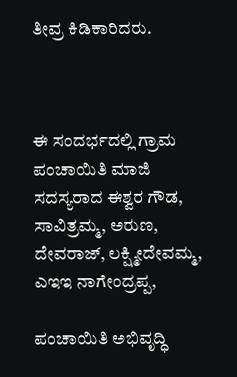ತೀವ್ರ ಕಿಡಿಕಾರಿದರು.



ಈ ಸಂದರ್ಭದಲ್ಲಿ ಗ್ರಾಮ ಪಂಚಾಯಿತಿ ಮಾಜಿ ಸದಸ್ಯರಾದ ಈಶ್ವರ ಗೌಡ, ಸಾವಿತ್ರಮ್ಮ, ಅರುಣ, ದೇವರಾಜ್, ಲಕ್ಷ್ಮೀದೇವಮ್ಮ, ಎಇಇ ನಾಗೇಂದ್ರಪ್ಪ,

ಪಂಚಾಯಿತಿ ಅಭಿವೃದ್ಧಿ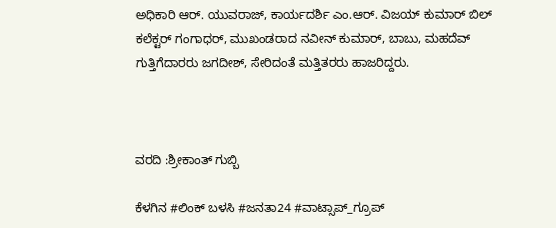ಅಧಿಕಾರಿ ಆರ್. ಯುವರಾಜ್, ಕಾರ್ಯದರ್ಶಿ ಎಂ.ಆರ್. ವಿಜಯ್ ಕುಮಾರ್ ಬಿಲ್ ಕಲೆಕ್ಟರ್ ಗಂಗಾಧರ್, ಮುಖಂಡರಾದ ನವೀನ್ ಕುಮಾರ್, ಬಾಬು, ಮಹದೆವ್ ಗುತ್ತಿಗೆದಾರರು ಜಗದೀಶ್, ಸೇರಿದಂತೆ ಮತ್ತಿತರರು ಹಾಜರಿದ್ದರು.



ವರದಿ :ಶ್ರೀಕಾಂತ್ ಗುಬ್ಬಿ

ಕೆಳಗಿನ #ಲಿಂಕ್ ಬಳಸಿ #ಜನತಾ24 #ವಾಟ್ಸಾಪ್_ಗ್ರೂಪ್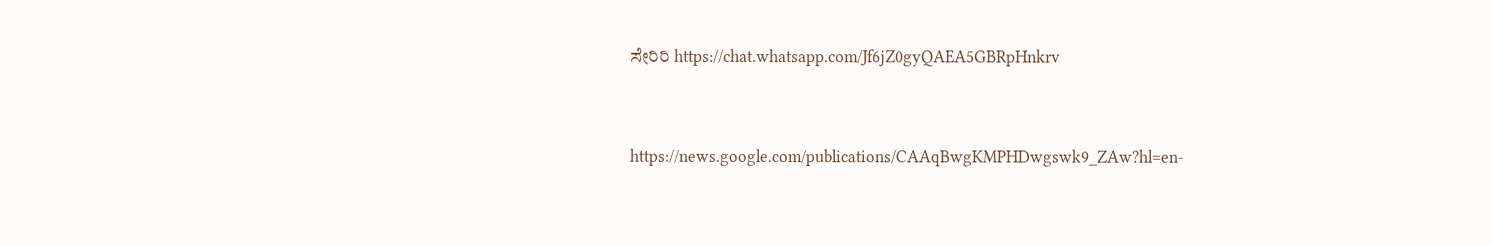ಸೇರಿರಿ https://chat.whatsapp.com/Jf6jZ0gyQAEA5GBRpHnkrv



https://news.google.com/publications/CAAqBwgKMPHDwgswk9_ZAw?hl=en-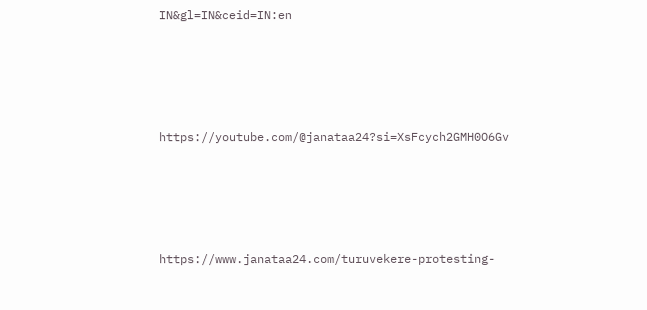IN&gl=IN&ceid=IN:en





https://youtube.com/@janataa24?si=XsFcych2GMH0O6Gv





https://www.janataa24.com/turuvekere-protesting-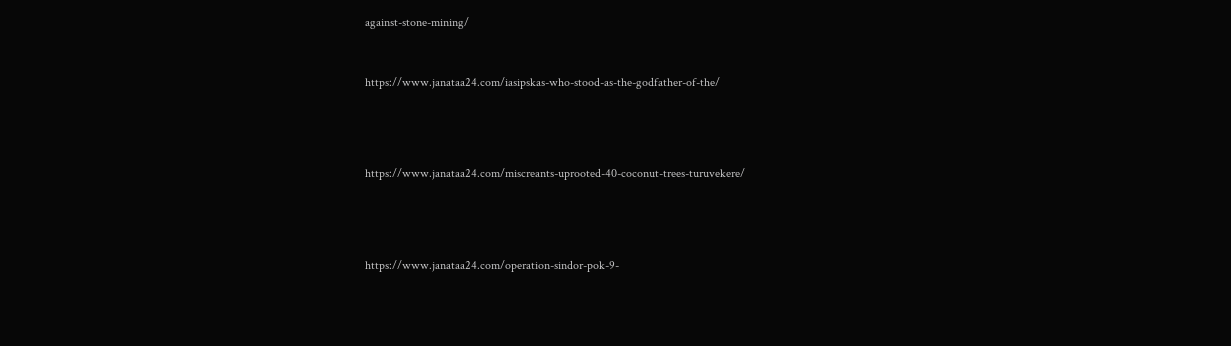against-stone-mining/



https://www.janataa24.com/iasipskas-who-stood-as-the-godfather-of-the/





https://www.janataa24.com/miscreants-uprooted-40-coconut-trees-turuvekere/





https://www.janataa24.com/operation-sindor-pok-9-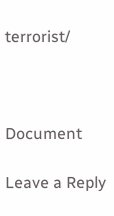terrorist/



Document

Leave a Reply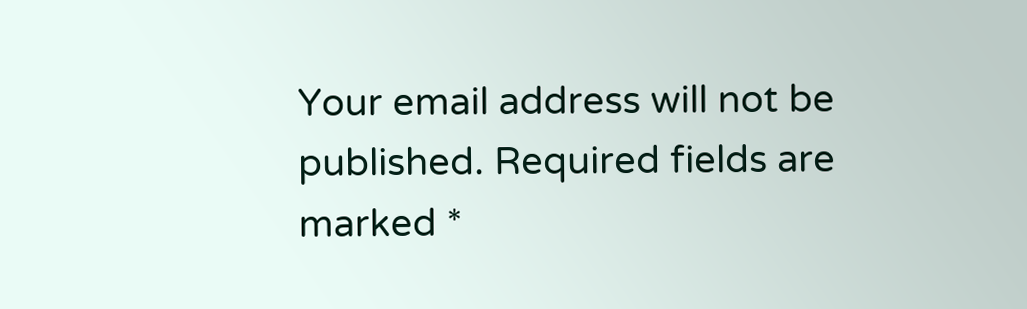Your email address will not be published. Required fields are marked *